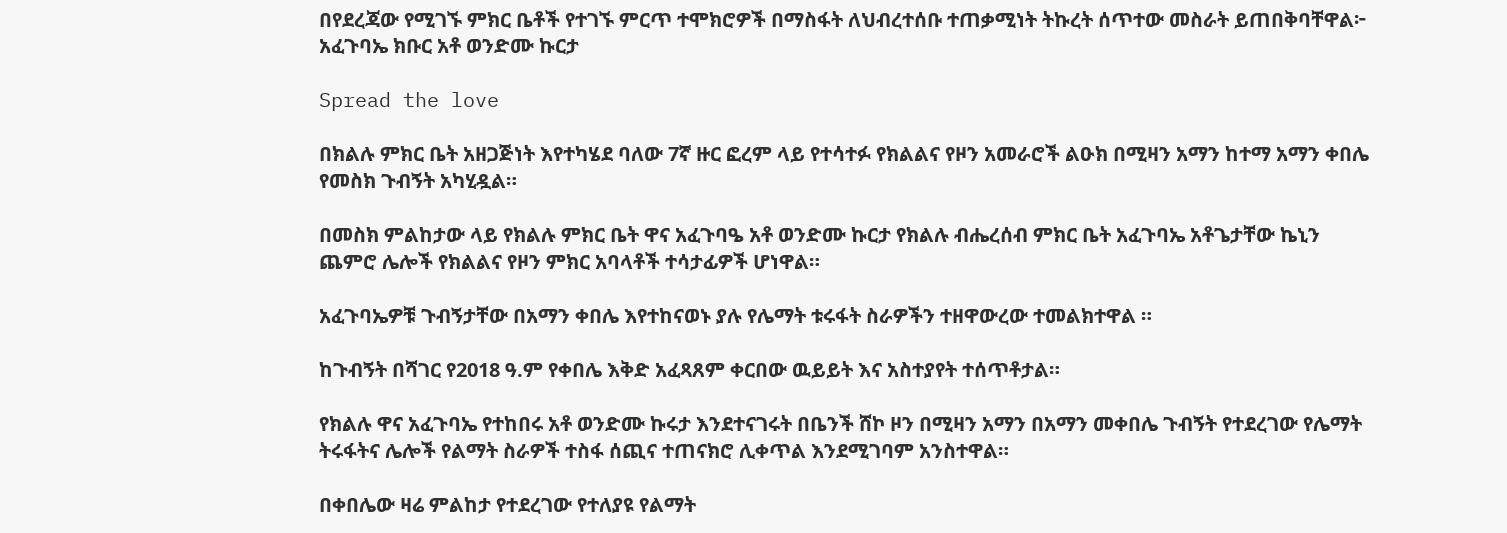በየደረጃው የሚገኙ ምክር ቤቶች የተገኙ ምርጥ ተሞክሮዎች በማስፋት ለህብረተሰቡ ተጠቃሚነት ትኩረት ሰጥተው መስራት ይጠበቅባቸዋል፦ አፈጉባኤ ክቡር አቶ ወንድሙ ኩርታ

Spread the love

በክልሉ ምክር ቤት አዘጋጅነት እየተካሄደ ባለው 7ኛ ዙር ፎረም ላይ የተሳተፉ የክልልና የዞን አመራሮች ልዑክ በሚዛን አማን ከተማ አማን ቀበሌ የመስክ ጉብኝት አካሂዷል።

በመስክ ምልከታው ላይ የክልሉ ምክር ቤት ዋና አፈጉባዔ አቶ ወንድሙ ኩርታ የክልሉ ብሔረሰብ ምክር ቤት አፈጉባኤ አቶጌታቸው ኬኒን ጨምሮ ሌሎች የክልልና የዞን ምክር አባላቶች ተሳታፊዎች ሆነዋል።

አፈጉባኤዎቹ ጉብኝታቸው በአማን ቀበሌ እየተከናወኑ ያሉ የሌማት ቱሩፋት ስራዎችን ተዘዋውረው ተመልክተዋል ።

ከጉብኝት በሻገር የ2018 ዓ.ም የቀበሌ እቅድ አፈጻጸም ቀርበው ዉይይት እና አስተያየት ተሰጥቶታል።

የክልሉ ዋና አፈጉባኤ የተከበሩ አቶ ወንድሙ ኩሩታ እንደተናገሩት በቤንች ሸኮ ዞን በሚዛን አማን በአማን መቀበሌ ጉብኝት የተደረገው የሌማት ትሩፋትና ሌሎች የልማት ስራዎች ተስፋ ሰጪና ተጠናክሮ ሊቀጥል እንደሚገባም አንስተዋል።

በቀበሌው ዛሬ ምልከታ የተደረገው የተለያዩ የልማት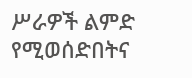ሥራዎች ልምድ የሚወሰድበትና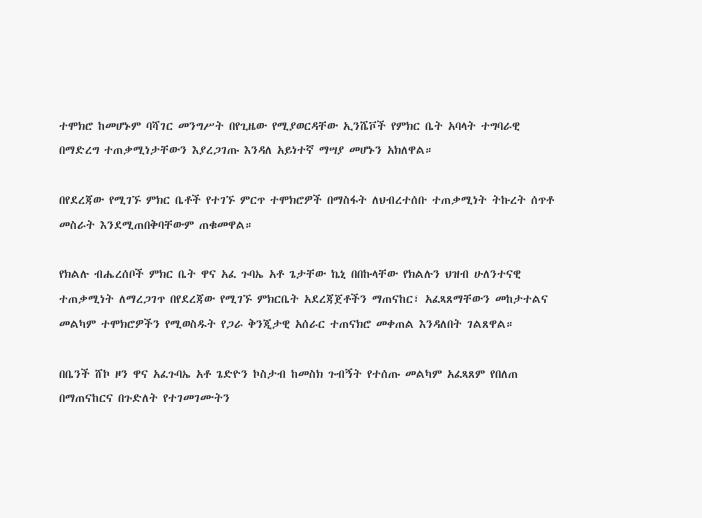ተሞክሮ ከመሆኑም ባሻገር መንግሥት በየጊዜው የሚያወርዳቸው ኢንሼቮች የምክር ቤት አባላት ተግባራዊ በማድረግ ተጠቃሚነታቸውን እያረጋገጡ እንዳለ አይነተኛ ማሣያ መሆኑን አክለዋል።

በየደረጃው የሚገኙ ምክር ቤቶች የተገኙ ምርጥ ተሞክሮዎች በማስፋት ለህብረተሰቡ ተጠቃሚነት ትኩረት ሰጥቶ መስራት እንደሚጠበቅባቸውም ጠቁመዋል።

የክልሉ ብሔረሰቦች ምክር ቤት ዋና አፈ ጉባኤ አቶ ጌታቸው ኬኒ በበኩላቸው የክልሉን ህዝብ ሁለንተናዊ ተጠቃሚነት ለማረጋገጥ በየደረጃው የሚገኙ ምክርቤት አደረጃጀቶችን ማጠናከር፣ አፈጻጸማቸውን መከታተልና መልካም ተሞክሮዎችን የሚወስዱት የጋራ ቅንጂታዊ አሰራር ተጠናክሮ መቀጠል እንዳለበት ገልጸዋል።

በቤንች ሸኮ ዞን ዋና አፈጉባኤ አቶ ጌድዮን ኮስታብ ከመስክ ጉብኝት የተሰጡ መልካም አፈጻጸም የበለጠ በማጠናከርና በጉድለት የተገመገሙትን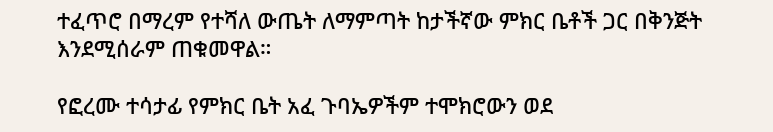ተፈጥሮ በማረም የተሻለ ውጤት ለማምጣት ከታችኛው ምክር ቤቶች ጋር በቅንጅት እንደሚሰራም ጠቁመዋል።

የፎረሙ ተሳታፊ የምክር ቤት አፈ ጉባኤዎችም ተሞክሮውን ወደ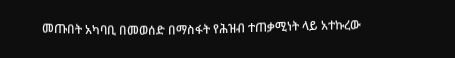መጡበት አካባቢ በመወሰድ በማስፋት የሕዝብ ተጠቃሚነት ላይ አተኩረው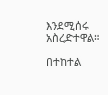እንደሚሰሩ አስረድተዋል።

በተከተል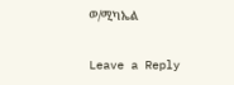ወ/ሚካኤል

Leave a Reply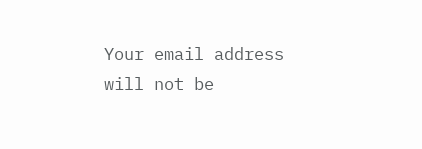Your email address will not be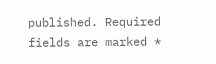published. Required fields are marked *